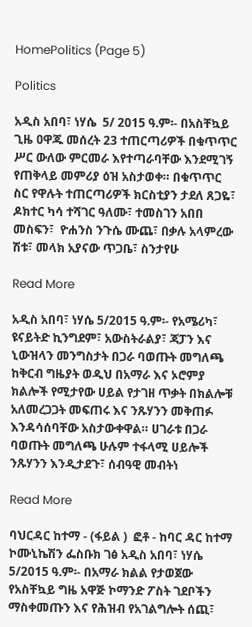HomePolitics (Page 5)

Politics

አዲስ አበባ፣ ነሃሴ  5/ 2015 ዓ.ም፡- በአስቸኳይ ጊዜ ዐዋጁ መሰረት 23 ተጠርጣሪዎች በቁጥጥር ሥር ውለው ምርመራ እየተጣራባቸው እንደሚገኝ የጠቅላይ መምሪያ ዕዝ አስታወቀ። በቁጥጥር ስር የዋሉት ተጠርጣሪዎች ክርስቲያን ታደለ ጸጋዬ፣ ዶክተር ካሳ ተሻገር ዓለሙ፣ ተመስገን አበበ መስፍን፣  ዮሐንስ ንጉሴ ሙጨ፣ በቃሉ አላምረው ሽቱ፣ መላክ አያናው ጥጋቤ፣ ስንታየሁ

Read More

አዲስ አበባ፣ ነሃሴ 5/2015 ዓ.ም፡- የአሜሪካ፣ ዩናይትድ ኪንግደም፣ አውስትራልያ፣ ጃፓን እና ኒውዝላን መንግስታት በጋራ ባወጡት መግለጫ  ከቅርብ ግዜያት ወዲህ በአማራ እና ኦሮምያ ክልሎች የሚታየው ሀይል የታገዘ ጥቃት በክልሎቹ አለመረጋጋት መፍጠሩ እና ንጹሃንን መቅጠፉ እንዳሳሰባቸው አስታውቀዋል። ሀገራቱ በጋራ ባወጡት መግለጫ ሁሉም ተፋላሚ ሀይሎች ንጹሃንን እንዲታደጉ፣ ሰብዓዊ መብትነ

Read More

ባህርዳር ከተማ - (ፋይል )  ፎቶ - ከባር ዳር ከተማ ኮሙኒኬሽን ፌስቡክ ገፅ አዲስ አበባ፣ ነሃሴ 5/2015 ዓ.ም፡- በአማራ ክልል የታወጀው የአስቸኳይ ግዜ አዋጅ ኮማንድ ፖስት ገደቦችን ማስቀመጡን እና የሕዝብ የአገልግሎት ሰጪ፣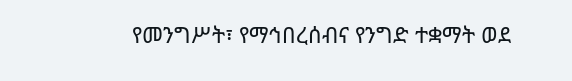የመንግሥት፣ የማኅበረሰብና የንግድ ተቋማት ወደ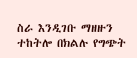ስራ እንዲገቡ ማዘዙን ተከትሎ በክልሉ የግጭት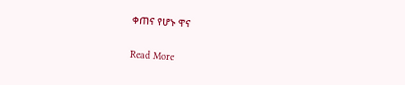ቀጠና የሆኑ ዋና

Read More